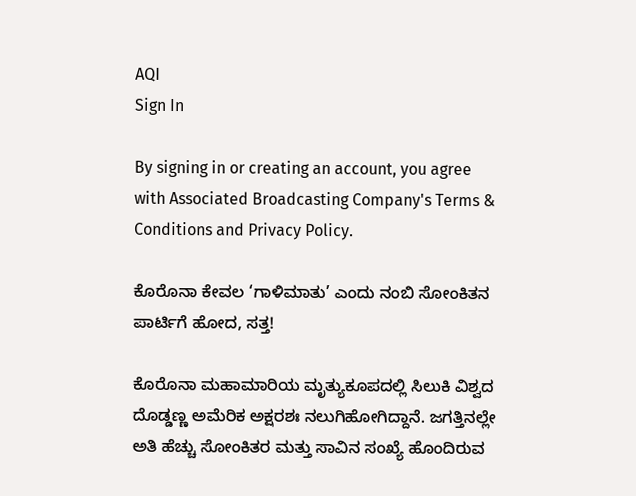AQI
Sign In

By signing in or creating an account, you agree with Associated Broadcasting Company's Terms & Conditions and Privacy Policy.

ಕೊರೊನಾ ಕೇವಲ ‘ಗಾಳಿಮಾತು’ ಎಂದು ನಂಬಿ ಸೋಂಕಿತನ ಪಾರ್ಟಿಗೆ ಹೋದ, ಸತ್ತ!

ಕೊರೊನಾ ಮಹಾಮಾರಿಯ ಮೃತ್ಯುಕೂಪದಲ್ಲಿ ಸಿಲುಕಿ ವಿಶ್ವದ ದೊಡ್ಡಣ್ಣ ಅಮೆರಿಕ ಅಕ್ಷರಶಃ ನಲುಗಿಹೋಗಿದ್ದಾನೆ. ಜಗತ್ತಿನಲ್ಲೇ ಅತಿ ಹೆಚ್ಚು ಸೋಂಕಿತರ ಮತ್ತು ಸಾವಿನ ಸಂಖ್ಯೆ ಹೊಂದಿರುವ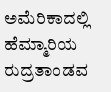ಅಮೆರಿಕಾದಲ್ಲಿ ಹೆಮ್ಮಾರಿಯ ರುದ್ರತಾಂಡವ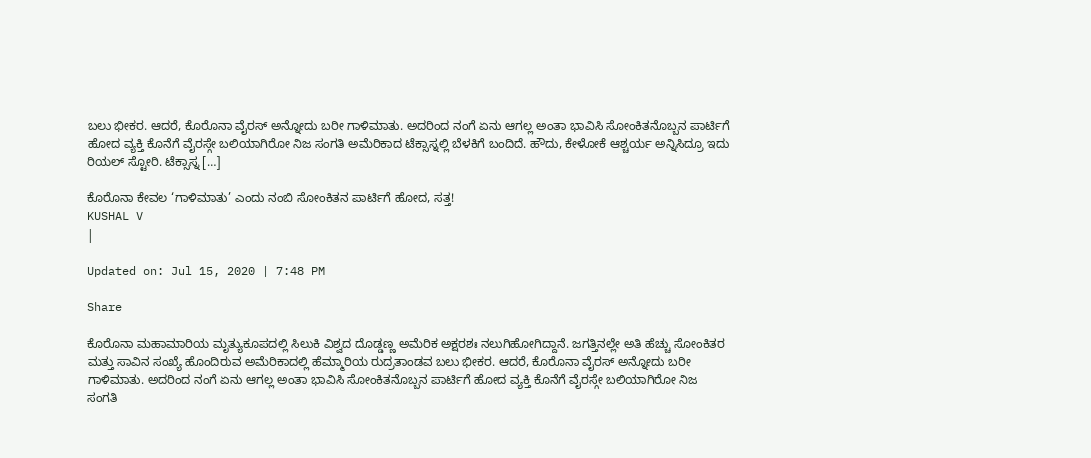ಬಲು ಭೀಕರ. ಆದರೆ, ಕೊರೊನಾ ವೈರಸ್ ಅನ್ನೋದು ಬರೀ ಗಾಳಿಮಾತು. ಅದರಿಂದ ನಂಗೆ ಏನು ಆಗಲ್ಲ ಅಂತಾ ಭಾವಿಸಿ ಸೋಂಕಿತನೊಬ್ಬನ ಪಾರ್ಟಿಗೆ ಹೋದ ವ್ಯಕ್ತಿ ಕೊನೆಗೆ ವೈರಸ್ಗೇ ಬಲಿಯಾಗಿರೋ ನಿಜ ಸಂಗತಿ ಅಮೆರಿಕಾದ ಟೆಕ್ಸಾಸ್ನಲ್ಲಿ ಬೆಳಕಿಗೆ ಬಂದಿದೆ. ಹೌದು, ಕೇಳೋಕೆ ಆಶ್ಚರ್ಯ ಅನ್ನಿಸಿದ್ರೂ ಇದು ರಿಯಲ್ ಸ್ಟೋರಿ. ಟೆಕ್ಸಾಸ್ನ […]

ಕೊರೊನಾ ಕೇವಲ ‘ಗಾಳಿಮಾತು’ ಎಂದು ನಂಬಿ ಸೋಂಕಿತನ ಪಾರ್ಟಿಗೆ ಹೋದ, ಸತ್ತ!
KUSHAL V
|

Updated on: Jul 15, 2020 | 7:48 PM

Share

ಕೊರೊನಾ ಮಹಾಮಾರಿಯ ಮೃತ್ಯುಕೂಪದಲ್ಲಿ ಸಿಲುಕಿ ವಿಶ್ವದ ದೊಡ್ಡಣ್ಣ ಅಮೆರಿಕ ಅಕ್ಷರಶಃ ನಲುಗಿಹೋಗಿದ್ದಾನೆ. ಜಗತ್ತಿನಲ್ಲೇ ಅತಿ ಹೆಚ್ಚು ಸೋಂಕಿತರ ಮತ್ತು ಸಾವಿನ ಸಂಖ್ಯೆ ಹೊಂದಿರುವ ಅಮೆರಿಕಾದಲ್ಲಿ ಹೆಮ್ಮಾರಿಯ ರುದ್ರತಾಂಡವ ಬಲು ಭೀಕರ. ಆದರೆ, ಕೊರೊನಾ ವೈರಸ್ ಅನ್ನೋದು ಬರೀ ಗಾಳಿಮಾತು. ಅದರಿಂದ ನಂಗೆ ಏನು ಆಗಲ್ಲ ಅಂತಾ ಭಾವಿಸಿ ಸೋಂಕಿತನೊಬ್ಬನ ಪಾರ್ಟಿಗೆ ಹೋದ ವ್ಯಕ್ತಿ ಕೊನೆಗೆ ವೈರಸ್ಗೇ ಬಲಿಯಾಗಿರೋ ನಿಜ ಸಂಗತಿ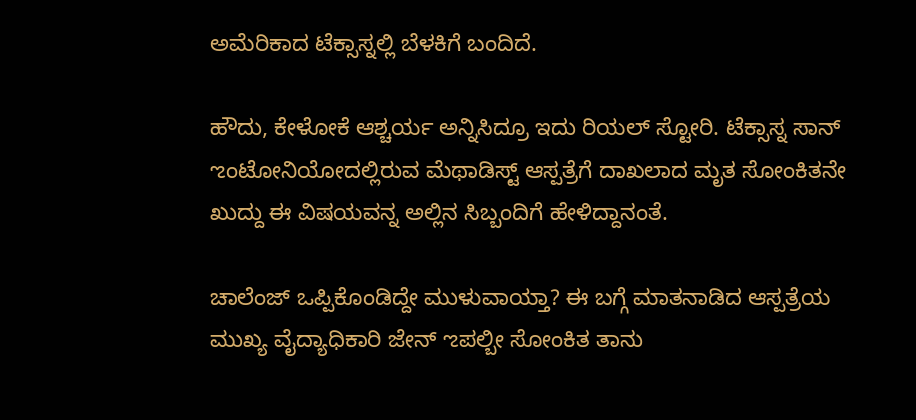ಅಮೆರಿಕಾದ ಟೆಕ್ಸಾಸ್ನಲ್ಲಿ ಬೆಳಕಿಗೆ ಬಂದಿದೆ.

ಹೌದು, ಕೇಳೋಕೆ ಆಶ್ಚರ್ಯ ಅನ್ನಿಸಿದ್ರೂ ಇದು ರಿಯಲ್ ಸ್ಟೋರಿ. ಟೆಕ್ಸಾಸ್ನ ಸಾನ್ ಌಂಟೋನಿಯೋದಲ್ಲಿರುವ ಮೆಥಾಡಿಸ್ಟ್ ಆಸ್ಪತ್ರೆಗೆ ದಾಖಲಾದ ಮೃತ ಸೋಂಕಿತನೇ ಖುದ್ದು ಈ ವಿಷಯವನ್ನ ಅಲ್ಲಿನ ಸಿಬ್ಬಂದಿಗೆ ಹೇಳಿದ್ದಾನಂತೆ.

ಚಾಲೆಂಜ್ ಒಪ್ಪಿಕೊಂಡಿದ್ದೇ ಮುಳುವಾಯ್ತಾ? ಈ ಬಗ್ಗೆ ಮಾತನಾಡಿದ ಆಸ್ಪತ್ರೆಯ ಮುಖ್ಯ ವೈದ್ಯಾಧಿಕಾರಿ ಜೇನ್ ಌಪಲ್ಬೀ ಸೋಂಕಿತ ತಾನು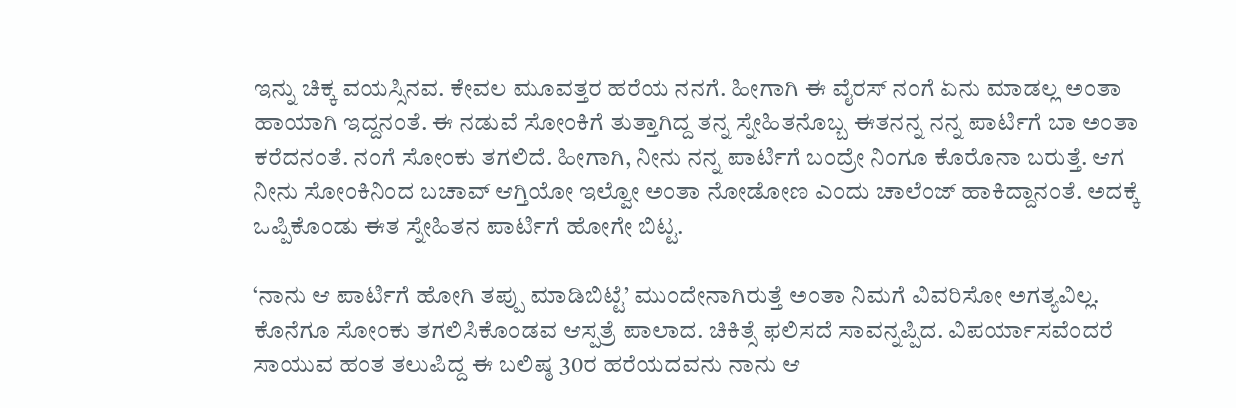ಇನ್ನು ಚಿಕ್ಕ ವಯಸ್ಸಿನವ. ಕೇವಲ ಮೂವತ್ತರ ಹರೆಯ ನನಗೆ. ಹೀಗಾಗಿ ಈ ವೈರಸ್ ನಂಗೆ ಏನು ಮಾಡಲ್ಲ ಅಂತಾ ಹಾಯಾಗಿ ಇದ್ದನಂತೆ. ಈ ನಡುವೆ ಸೋಂಕಿಗೆ ತುತ್ತಾಗಿದ್ದ ತನ್ನ ಸ್ನೇಹಿತನೊಬ್ಬ ಈತನನ್ನ ನನ್ನ ಪಾರ್ಟಿಗೆ ಬಾ ಅಂತಾ ಕರೆದನಂತೆ. ನಂಗೆ ಸೋಂಕು ತಗಲಿದೆ. ಹೀಗಾಗಿ, ನೀನು ನನ್ನ ಪಾರ್ಟಿಗೆ ಬಂದ್ರೇ ನಿಂಗೂ ಕೊರೊನಾ ಬರುತ್ತೆ. ಆಗ ನೀನು ಸೋಂಕಿನಿಂದ ಬಚಾವ್ ಆಗ್ತಿಯೋ ಇಲ್ವೋ ಅಂತಾ ನೋಡೋಣ ಎಂದು ಚಾಲೆಂಜ್ ಹಾಕಿದ್ದಾನಂತೆ. ಅದಕ್ಕೆ ಒಪ್ಪಿಕೊಂಡು ಈತ ಸ್ನೇಹಿತನ ಪಾರ್ಟಿಗೆ ಹೋಗೇ ಬಿಟ್ಟ.

‘ನಾನು ಆ ಪಾರ್ಟಿಗೆ ಹೋಗಿ ತಪ್ಪು ಮಾಡಿಬಿಟ್ಟೆ’ ಮುಂದೇನಾಗಿರುತ್ತೆ ಅಂತಾ ನಿಮಗೆ ವಿವರಿಸೋ ಅಗತ್ಯವಿಲ್ಲ. ಕೊನೆಗೂ ಸೋಂಕು ತಗಲಿಸಿಕೊಂಡವ ಆಸ್ಪತ್ರೆ ಪಾಲಾದ. ಚಿಕಿತ್ಸೆ ಫಲಿಸದೆ ಸಾವನ್ನಪ್ಪಿದ. ವಿಪರ್ಯಾಸವೆಂದರೆ ಸಾಯುವ ಹಂತ ತಲುಪಿದ್ದ ಈ ಬಲಿಷ್ಠ 30ರ ಹರೆಯದವನು ನಾನು ಆ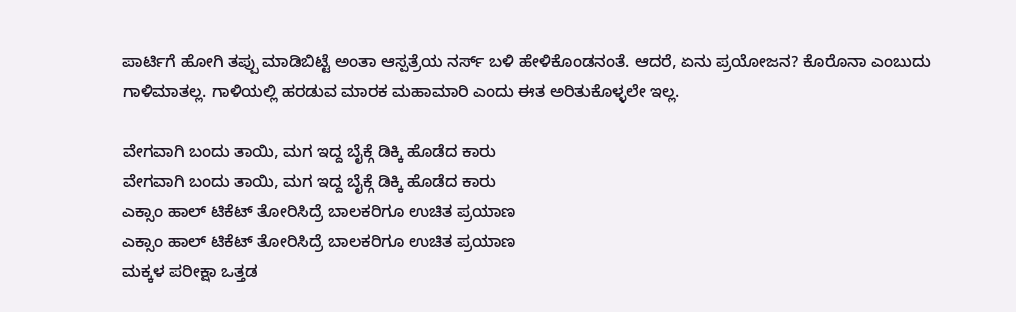ಪಾರ್ಟಿಗೆ ಹೋಗಿ ತಪ್ಪು ಮಾಡಿಬಿಟ್ಟೆ ಅಂತಾ ಆಸ್ಪತ್ರೆಯ ನರ್ಸ್ ಬಳಿ ಹೇಳಿಕೊಂಡನಂತೆ. ಆದರೆ, ಏನು ಪ್ರಯೋಜನ? ಕೊರೊನಾ ಎಂಬುದು ಗಾಳಿಮಾತಲ್ಲ. ಗಾಳಿಯಲ್ಲಿ ಹರಡುವ ಮಾರಕ ಮಹಾಮಾರಿ ಎಂದು ಈತ ಅರಿತುಕೊಳ್ಳಲೇ ಇಲ್ಲ.

ವೇಗವಾಗಿ ಬಂದು ತಾಯಿ, ಮಗ ಇದ್ದ ಬೈಕ್ಗೆ ಡಿಕ್ಕಿ ಹೊಡೆದ ಕಾರು
ವೇಗವಾಗಿ ಬಂದು ತಾಯಿ, ಮಗ ಇದ್ದ ಬೈಕ್ಗೆ ಡಿಕ್ಕಿ ಹೊಡೆದ ಕಾರು
ಎಕ್ಸಾಂ ಹಾಲ್ ಟಿಕೆಟ್ ತೋರಿಸಿದ್ರೆ ಬಾಲಕರಿಗೂ ಉಚಿತ ಪ್ರಯಾಣ
ಎಕ್ಸಾಂ ಹಾಲ್ ಟಿಕೆಟ್ ತೋರಿಸಿದ್ರೆ ಬಾಲಕರಿಗೂ ಉಚಿತ ಪ್ರಯಾಣ
ಮಕ್ಕಳ ಪರೀಕ್ಷಾ ಒತ್ತಡ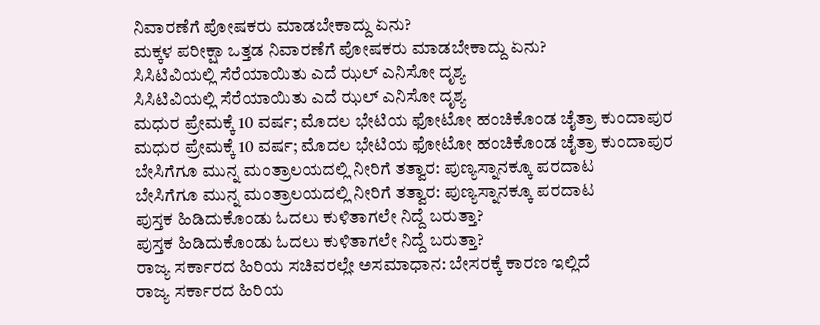ನಿವಾರಣೆಗೆ ಪೋಷಕರು ಮಾಡಬೇಕಾದ್ದು ಏನು?
ಮಕ್ಕಳ ಪರೀಕ್ಷಾ ಒತ್ತಡ ನಿವಾರಣೆಗೆ ಪೋಷಕರು ಮಾಡಬೇಕಾದ್ದು ಏನು?
ಸಿಸಿಟಿವಿಯಲ್ಲಿ ಸೆರೆಯಾಯಿತು ಎದೆ ಝಲ್ ಎನಿಸೋ ದೃಶ್ಯ
ಸಿಸಿಟಿವಿಯಲ್ಲಿ ಸೆರೆಯಾಯಿತು ಎದೆ ಝಲ್ ಎನಿಸೋ ದೃಶ್ಯ
ಮಧುರ ಪ್ರೇಮಕ್ಕೆ 10 ವರ್ಷ; ಮೊದಲ ಭೇಟಿಯ ಫೋಟೋ ಹಂಚಿಕೊಂಡ ಚೈತ್ರಾ ಕುಂದಾಪುರ
ಮಧುರ ಪ್ರೇಮಕ್ಕೆ 10 ವರ್ಷ; ಮೊದಲ ಭೇಟಿಯ ಫೋಟೋ ಹಂಚಿಕೊಂಡ ಚೈತ್ರಾ ಕುಂದಾಪುರ
ಬೇಸಿಗೆಗೂ ಮುನ್ನ ಮಂತ್ರಾಲಯದಲ್ಲಿ ನೀರಿಗೆ ತತ್ವಾರ: ಪುಣ್ಯಸ್ನಾನಕ್ಕೂ ಪರದಾಟ
ಬೇಸಿಗೆಗೂ ಮುನ್ನ ಮಂತ್ರಾಲಯದಲ್ಲಿ ನೀರಿಗೆ ತತ್ವಾರ: ಪುಣ್ಯಸ್ನಾನಕ್ಕೂ ಪರದಾಟ
ಪುಸ್ತಕ ಹಿಡಿದುಕೊಂಡು ಓದಲು ಕುಳಿತಾಗಲೇ ನಿದ್ದೆ ಬರುತ್ತಾ?
ಪುಸ್ತಕ ಹಿಡಿದುಕೊಂಡು ಓದಲು ಕುಳಿತಾಗಲೇ ನಿದ್ದೆ ಬರುತ್ತಾ?
ರಾಜ್ಯ ಸರ್ಕಾರದ ಹಿರಿಯ ಸಚಿವರಲ್ಲೇ ಅಸಮಾಧಾನ: ಬೇಸರಕ್ಕೆ ಕಾರಣ ಇಲ್ಲಿದೆ
ರಾಜ್ಯ ಸರ್ಕಾರದ ಹಿರಿಯ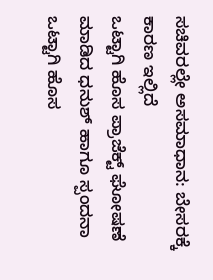ಸಚಿವರಲ್ಲೇ ಅಸಮಾಧಾನ: ಬೇಸರಕ್ಕೆ ಕಾರಣ ಇಲ್ಲಿದೆ
ಒಟ್ಟಾಗಿ ಹೊಸ ಪ್ರಾಜೆಕ್ಟ್ ಘೋಷಣೆ ಮಾಡಿದ ಧನುಶ್ ಹಾಗೂ ಸ್ಪಂದನಾ
ಒಟ್ಟಾಗಿ ಹೊಸ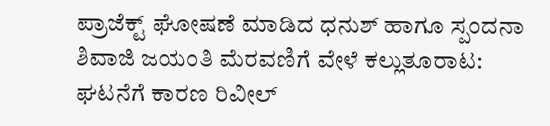ಪ್ರಾಜೆಕ್ಟ್ ಘೋಷಣೆ ಮಾಡಿದ ಧನುಶ್ ಹಾಗೂ ಸ್ಪಂದನಾ
ಶಿವಾಜಿ ಜಯಂತಿ ಮೆರವಣಿಗೆ ವೇಳೆ ಕಲ್ಲುತೂರಾಟ: ಘಟನೆಗೆ ಕಾರಣ ರಿವೀಲ್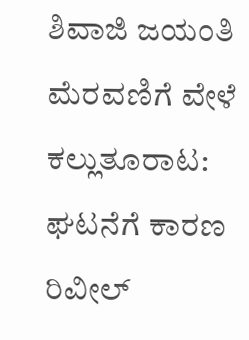ಶಿವಾಜಿ ಜಯಂತಿ ಮೆರವಣಿಗೆ ವೇಳೆ ಕಲ್ಲುತೂರಾಟ: ಘಟನೆಗೆ ಕಾರಣ ರಿವೀಲ್